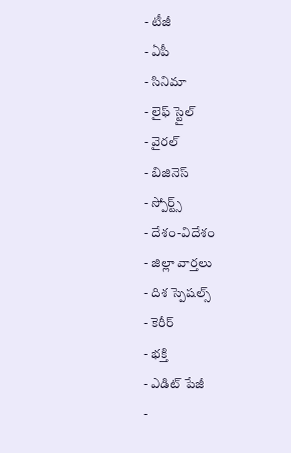- టీజీ
- ఏపీ
- సినిమా
- లైఫ్ స్టైల్
- వైరల్
- బిజినెస్
- స్పోర్ట్స్
- దేశం-విదేశం
- జిల్లా వార్తలు
- దిశ స్పెషల్స్
- కెరీర్
- భక్తి
- ఎడిట్ పేజీ
-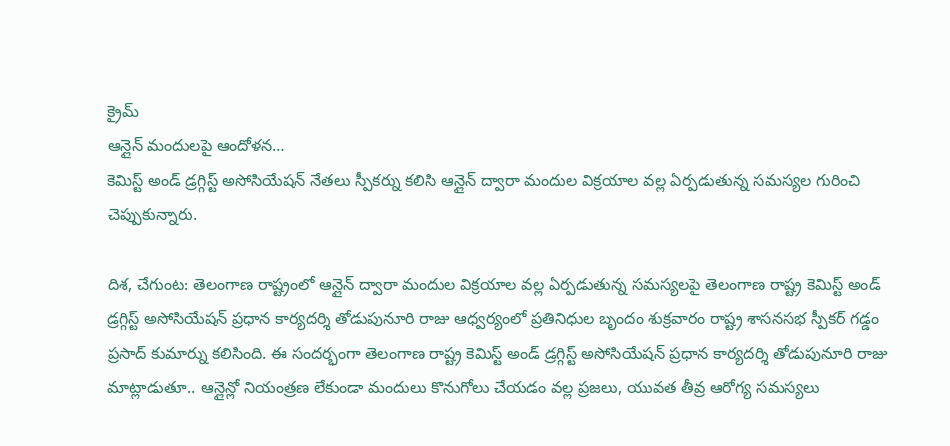క్రైమ్
ఆన్లైన్ మందులపై ఆందోళన…
కెమిస్ట్ అండ్ డ్రగ్గిస్ట్ అసోసియేషన్ నేతలు స్పీకర్ను కలిసి ఆన్లైన్ ద్వారా మందుల విక్రయాల వల్ల ఏర్పడుతున్న సమస్యల గురించి చెప్పుకున్నారు.

దిశ, చేగుంట: తెలంగాణ రాష్ట్రంలో ఆన్లైన్ ద్వారా మందుల విక్రయాల వల్ల ఏర్పడుతున్న సమస్యలపై తెలంగాణ రాష్ట్ర కెమిస్ట్ అండ్ డ్రగ్గిస్ట్ అసోసియేషన్ ప్రధాన కార్యదర్శి తోడుపునూరి రాజు ఆధ్వర్యంలో ప్రతినిధుల బృందం శుక్రవారం రాష్ట్ర శాసనసభ స్పీకర్ గడ్డం ప్రసాద్ కుమార్ను కలిసింది. ఈ సందర్భంగా తెలంగాణ రాష్ట్ర కెమిస్ట్ అండ్ డ్రగ్గిస్ట్ అసోసియేషన్ ప్రధాన కార్యదర్శి తోడుపునూరి రాజు మాట్లాడుతూ.. ఆన్లైన్లో నియంత్రణ లేకుండా మందులు కొనుగోలు చేయడం వల్ల ప్రజలు, యువత తీవ్ర ఆరోగ్య సమస్యలు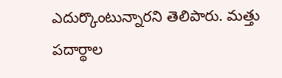ఎదుర్కొంటున్నారని తెలిపారు. మత్తు పదార్థాల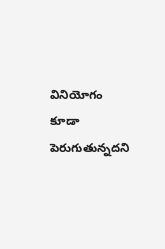వినియోగం కూడా పెరుగుతున్నదని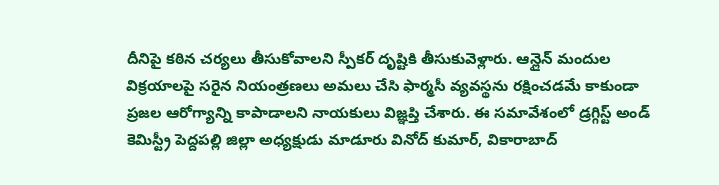దీనిపై కఠిన చర్యలు తీసుకోవాలని స్పీకర్ దృష్టికి తీసుకువెళ్లారు. ఆన్లైన్ మందుల విక్రయాలపై సరైన నియంత్రణలు అమలు చేసి ఫార్మసీ వ్యవస్థను రక్షించడమే కాకుండా ప్రజల ఆరోగ్యాన్ని కాపాడాలని నాయకులు విజ్ఞప్తి చేశారు. ఈ సమావేశంలో డ్రగ్గిస్ట్ అండ్ కెమిస్ట్రీ పెద్దపల్లి జిల్లా అధ్యక్షుడు మాడూరు వినోద్ కుమార్, వికారాబాద్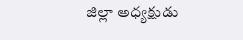జిల్లా అధ్యక్షుడు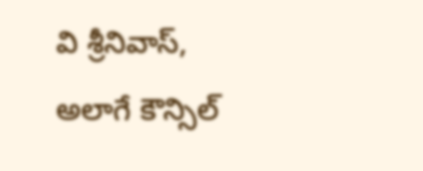వి శ్రీనివాస్, అలాగే కౌన్సిల్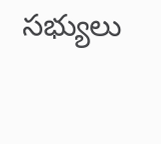సభ్యులు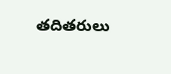తదితరులు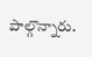పాల్గొన్నారు.